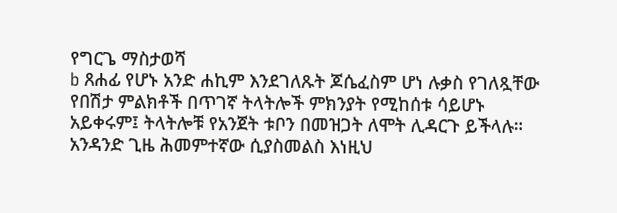የግርጌ ማስታወሻ
b ጸሐፊ የሆኑ አንድ ሐኪም እንደገለጹት ጆሴፈስም ሆነ ሉቃስ የገለጿቸው የበሽታ ምልክቶች በጥገኛ ትላትሎች ምክንያት የሚከሰቱ ሳይሆኑ አይቀሩም፤ ትላትሎቹ የአንጀት ቱቦን በመዝጋት ለሞት ሊዳርጉ ይችላሉ። አንዳንድ ጊዜ ሕመምተኛው ሲያስመልስ እነዚህ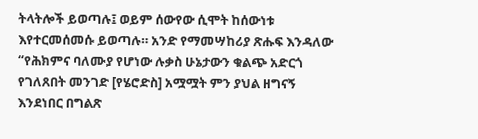ትላትሎች ይወጣሉ፤ ወይም ሰውየው ሲሞት ከሰውነቱ እየተርመሰመሱ ይወጣሉ። አንድ የማመሣከሪያ ጽሑፍ እንዳለው “የሕክምና ባለሙያ የሆነው ሉቃስ ሁኔታውን ቁልጭ አድርጎ የገለጸበት መንገድ [የሄሮድስ] አሟሟት ምን ያህል ዘግናኝ እንደነበር በግልጽ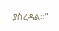ያስረዳል።”